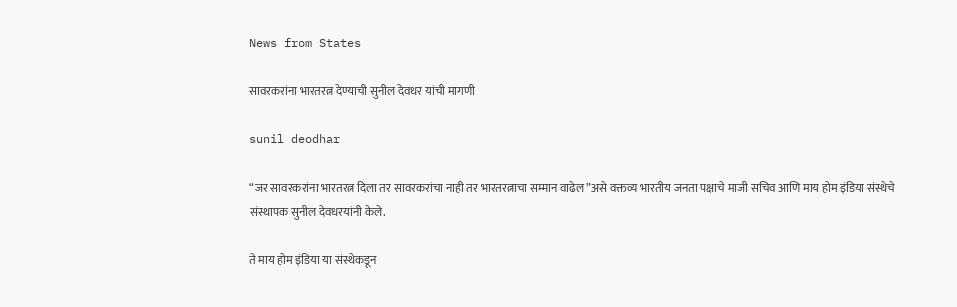News from States

सावरकरांना भारतरत्न देण्याची सुनील देवधर यांची मागणी

sunil deodhar

“जर सावरकरांना भारतरत्न दिला तर सावरकरांचा नाही तर भारतरत्नाचा सम्मान वाढेल”असे वक्तव्य भारतीय जनता पक्षाचे माजी सचिव आणि माय होम इंडिया संस्थेचे संस्थापक सुनील देवधरयांनी केले.

ते माय होम इंडिया या संस्थेकडून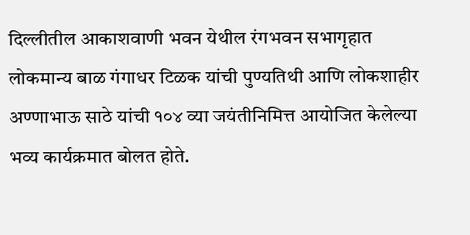दिल्लीतील आकाशवाणी भवन येथील रंगभवन सभागृहात लोकमान्य बाळ गंगाधर टिळक यांची पुण्यतिथी आणि लोकशाहीर अण्णाभाऊ साठे यांची १०४ व्या जयंतीनिमित्त आयोजित केलेल्या भव्य कार्यक्रमात बोलत होते.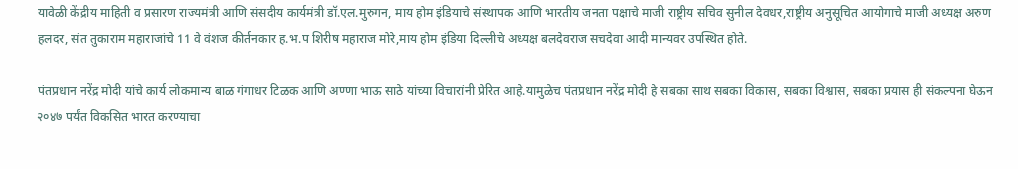यावेळी केंद्रीय माहिती व प्रसारण राज्यमंत्री आणि संसदीय कार्यमंत्री डॉ.एल.मुरुगन, माय होम इंडियाचे संस्थापक आणि भारतीय जनता पक्षाचे माजी राष्ट्रीय सचिव सुनील देवधर,राष्ट्रीय अनुसूचित आयोगाचे माजी अध्यक्ष अरुण हलदर, संत तुकाराम महाराजांचे 11 वे वंशज कीर्तनकार ह.भ.प शिरीष महाराज मोरे,माय होम इंडिया दिल्लीचे अध्यक्ष बलदेवराज सचदेवा आदी मान्यवर उपस्थित होते.

पंतप्रधान नरेंद्र मोदी यांचे कार्य लोकमान्य बाळ गंगाधर टिळक आणि अण्णा भाऊ साठे यांच्या विचारांनी प्रेरित आहे.यामुळेच पंतप्रधान नरेंद्र मोदी हे सबका साथ सबका विकास, सबका विश्वास, सबका प्रयास ही संकल्पना घेऊन २०४७ पर्यंत विकसित भारत करण्याचा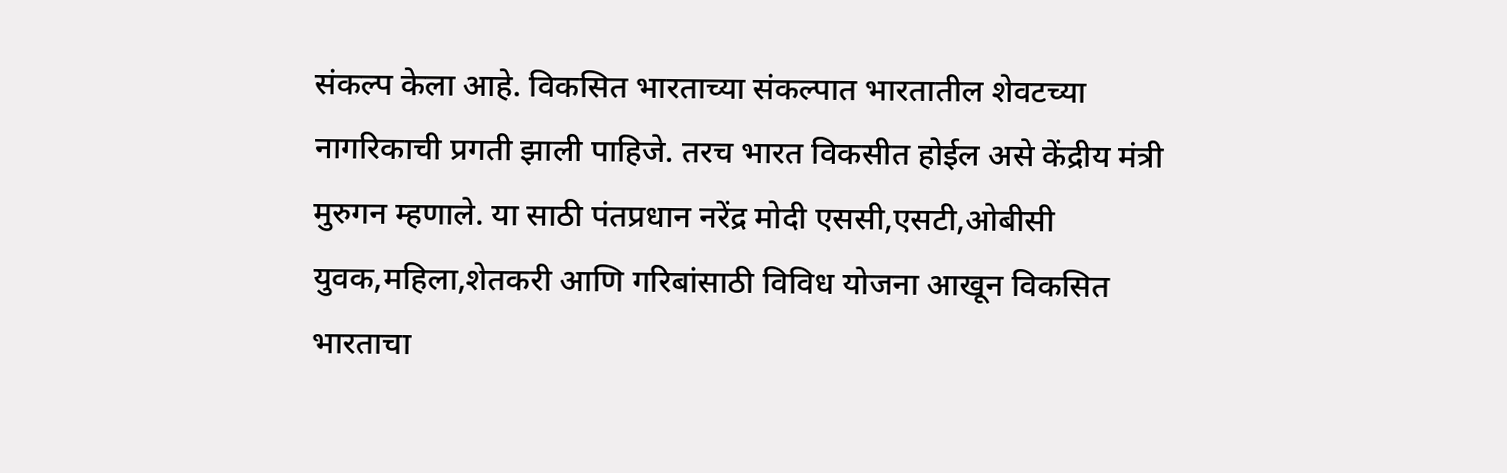संकल्प केला आहे. विकसित भारताच्या संकल्पात भारतातील शेवटच्या नागरिकाची प्रगती झाली पाहिजे. तरच भारत विकसीत होईल असे केंद्रीय मंत्री मुरुगन म्हणाले. या साठी पंतप्रधान नरेंद्र मोदी एससी,एसटी,ओबीसी युवक,महिला,शेतकरी आणि गरिबांसाठी विविध योजना आखून विकसित भारताचा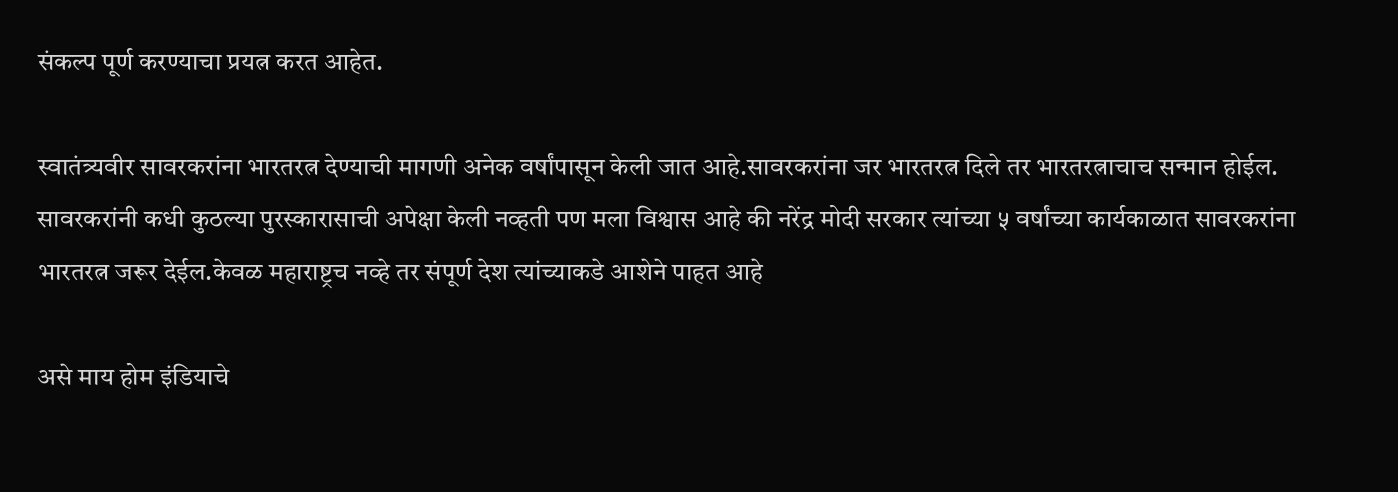संकल्प पूर्ण करण्याचा प्रयत्न करत आहेत.

स्वातंत्र्यवीर सावरकरांना भारतरत्न देण्याची मागणी अनेक वर्षांपासून केली जात आहे.सावरकरांना जर भारतरत्न दिले तर भारतरत्नाचाच सन्मान होईल. सावरकरांनी कधी कुठल्या पुरस्कारासाची अपेक्षा केली नव्हती पण मला विश्वास आहे की नरेंद्र मोदी सरकार त्यांच्या ५ वर्षांच्या कार्यकाळात सावरकरांना भारतरत्न जरूर देईल.केवळ महाराष्ट्रच नव्हे तर संपूर्ण देश त्यांच्याकडे आशेने पाहत आहे

असे माय होम इंडियाचे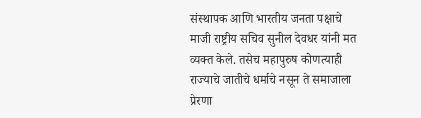संस्थापक आणि भारतीय जनता पक्षाचे माजी राष्ट्रीय सचिव सुनील देवधर यांनी मत व्यक्त केले. तसेच महापुरुष कोणत्याही राज्याचे जातीचे धर्माचे नसून ते समाजाला प्रेरणा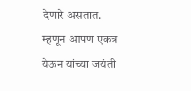देणारे असतात. म्हणून आपण एकत्र येऊन यांच्या जयंती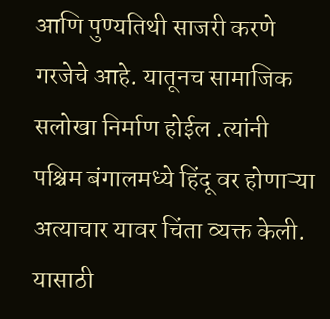आणि पुण्यतिथी साजरी करणे गरजेचे आहे. यातूनच सामाजिक सलोखा निर्माण होईल .त्यांनी पश्चिम बंगालमध्ये हिंदू वर होणाऱ्या अत्याचार यावर चिंता व्यक्त केली. यासाठी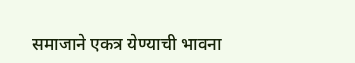समाजाने एकत्र येण्याची भावना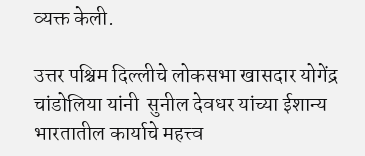व्यक्त केली.

उत्तर पश्चिम दिल्लीचे लोकसभा खासदार योगेंद्र चांडोलिया यांनी  सुनील देवधर यांच्या ईशान्य भारतातील कार्याचे महत्त्व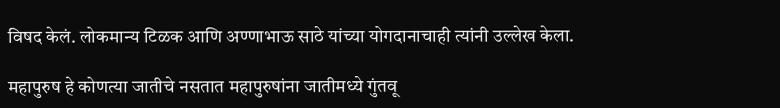विषद केलं. लोकमान्य टिळक आणि अण्णाभाऊ साठे यांच्या योगदानाचाही त्यांनी उल्लेख केला.

महापुरुष हे कोणत्या जातीचे नसतात महापुरुषांना जातीमध्ये गुंतवू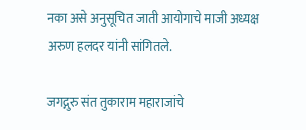नका असे अनुसूचित जाती आयोगाचे माजी अध्यक्ष अरुण हलदर यांनी सांगितले.

जगद्गुरु संत तुकाराम महाराजांचे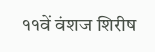११वें वंशज शिरीष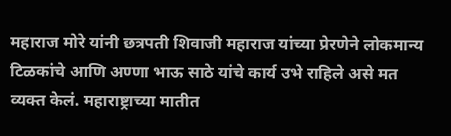महाराज मोरे यांनी छत्रपती शिवाजी महाराज यांच्या प्रेरणेने लोकमान्य टिळकांचे आणि अण्णा भाऊ साठे यांचे कार्य उभे राहिले असे मत व्यक्त केलं. महाराष्ट्राच्या मातीत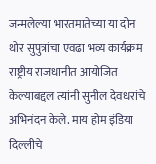जन्मलेल्या भारतमातेच्या या दोन थोर सुपुत्रांचा एवढा भव्य कार्यक्रम राष्ट्रीय राजधानीत आयोजित केल्याबद्दल त्यांनी सुनील देवधरांचे अभिनंदन केले. माय होम इंडिया दिल्लीचे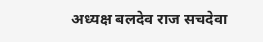अध्यक्ष बलदेव राज सचदेवा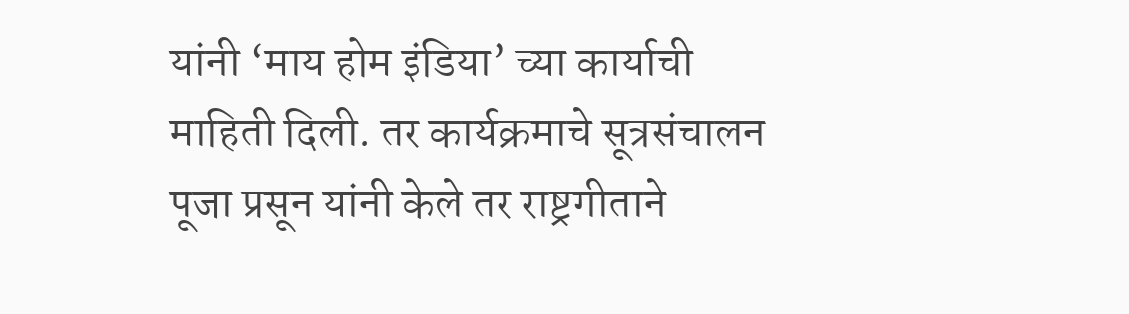यांनी ‘माय होम इंडिया’ च्या कार्याची माहिती दिली. तर कार्यक्रमाचे सूत्रसंचालन पूजा प्रसून यांनी केले तर राष्ट्रगीताने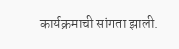कार्यक्रमाची सांगता झाली.